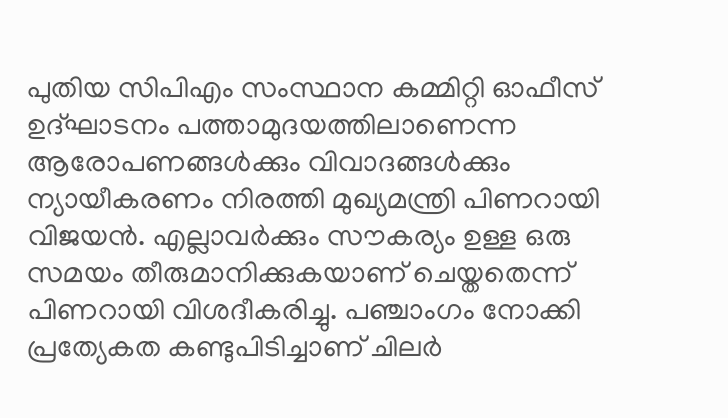പുതിയ സിപിഎം സംസ്ഥാന കമ്മിറ്റി ഓഫീസ് ഉദ്ഘാടനം പത്താമുദയത്തിലാണെന്ന ആരോപണങ്ങള്‍ക്കും വിവാദങ്ങള്‍ക്കും ന്യായീകരണം നിരത്തി മുഖ്യമന്ത്രി പിണറായി വിജയൻ. എല്ലാവർക്കും സൗകര്യം ഉള്ള ഒരു സമയം തീരുമാനിക്കുകയാണ് ചെയ്തതെന്ന് പിണറായി വിശദീകരിച്ചു. പഞ്ചാംഗം നോക്കി പ്രത്യേകത കണ്ടുപിടിച്ചാണ് ചിലർ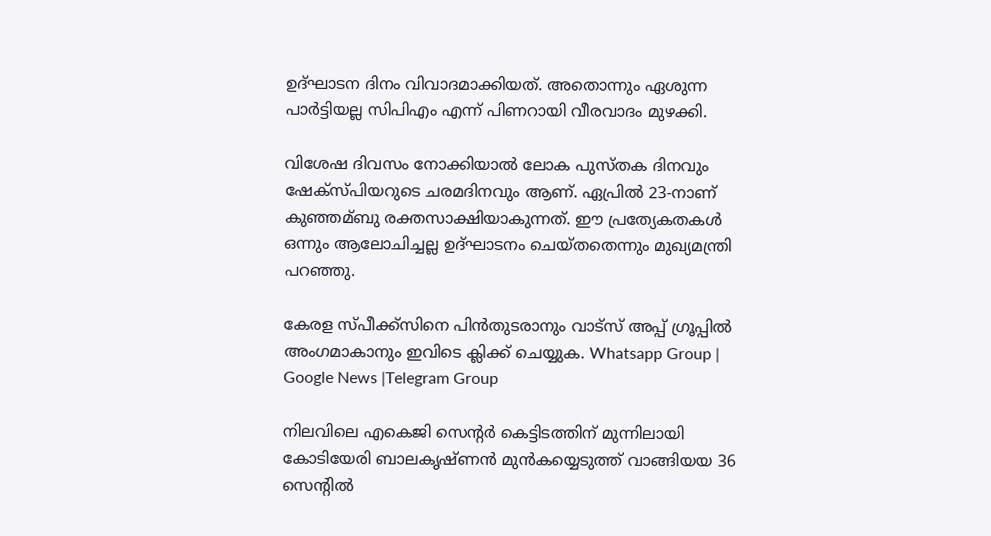ഉദ്ഘാടന ദിനം വിവാദമാക്കിയത്. അതൊന്നും ഏശുന്ന പാർട്ടിയല്ല സിപിഎം എന്ന് പിണറായി വീരവാദം മുഴക്കി.

വിശേഷ ദിവസം നോക്കിയാല്‍ ലോക പുസ്തക ദിനവും ഷേക്സ്പിയറുടെ ചരമദിനവും ആണ്. ഏപ്രില്‍ 23-നാണ് കുഞ്ഞമ്ബു രക്തസാക്ഷിയാകുന്നത്. ഈ പ്രത്യേകതകള്‍ ഒന്നും ആലോചിച്ചല്ല ഉദ്ഘാടനം ചെയ്തതെന്നും മുഖ്യമന്ത്രി പറഞ്ഞു.

കേരള സ്പീക്ക്സിനെ പിൻതുടരാനും വാട്സ് അപ്പ് ഗ്രൂപ്പിൽ അംഗമാകാനും ഇവിടെ ക്ലിക്ക് ചെയ്യുക. Whatsapp Group | Google News |Telegram Group

നിലവിലെ എകെജി സെന്റര്‍ കെട്ടിടത്തിന് മുന്നിലായി കോടിയേരി ബാലകൃഷ്ണൻ മുൻകയ്യെടുത്ത് വാങ്ങിയയ 36 സെന്റില്‍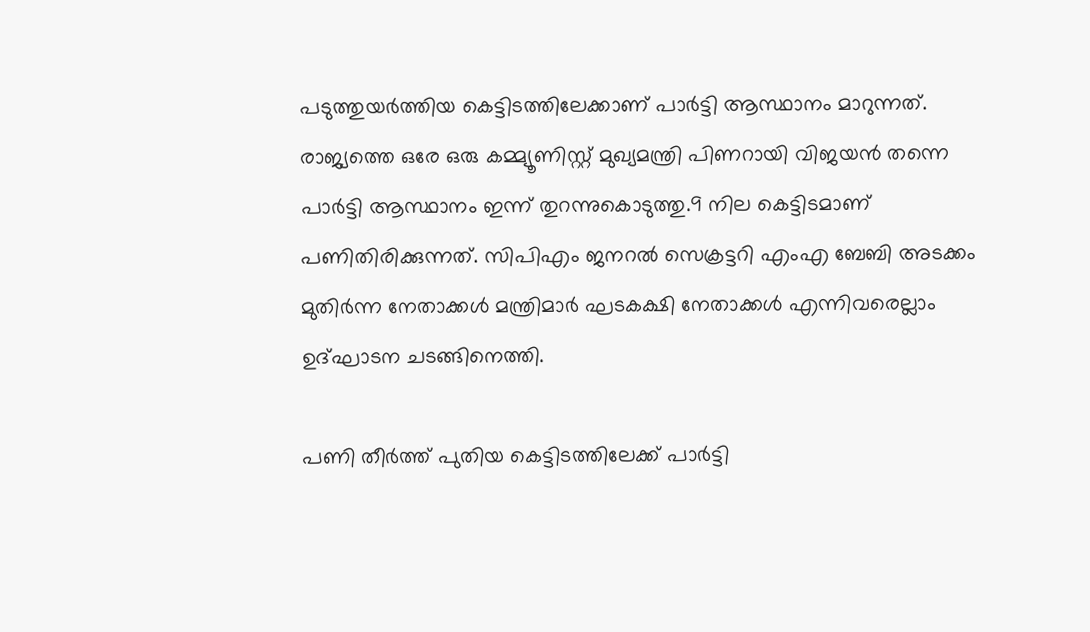പടുത്തുയർത്തിയ കെട്ടിടത്തിലേക്കാണ് പാർട്ടി ആസ്ഥാനം മാറുന്നത്. രാജ്യത്തെ ഒരേ ഒരു കമ്മ്യൂണിസ്റ്റ് മുഖ്യമന്ത്രി പിണറായി വിജയൻ തന്നെ പാർട്ടി ആസ്ഥാനം ഇന്ന് തുറന്നുകൊടുത്തു.9 നില കെട്ടിടമാണ് പണിതിരിക്കുന്നത്. സിപിഎം ജനറല്‍ സെക്രട്ടറി എംഎ ബേബി അടക്കം മുതിർന്ന നേതാക്കള്‍ മന്ത്രിമാർ ഘടകക്ഷി നേതാക്കള്‍ എന്നിവരെല്ലാം ഉദ്ഘാടന ചടങ്ങിനെത്തി.

പണി തീർത്ത് പുതിയ കെട്ടിടത്തിലേക്ക് പാർട്ടി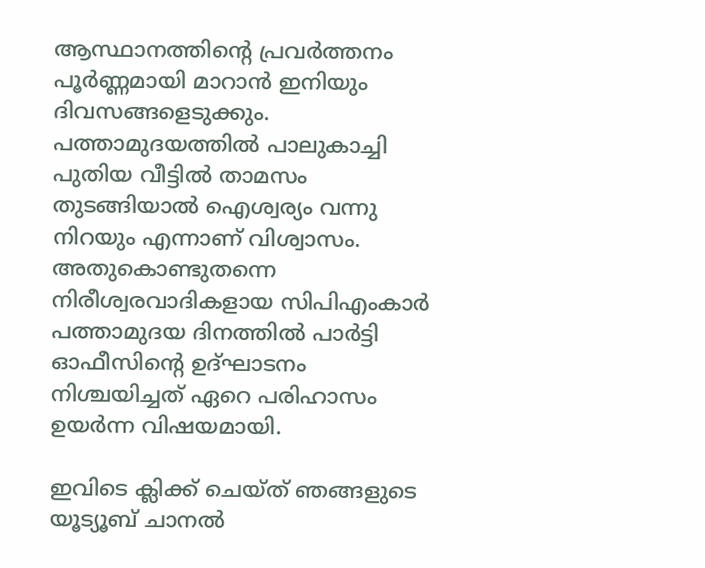ആസ്ഥാനത്തിന്റെ പ്രവർത്തനം പൂർണ്ണമായി മാറാൻ ഇനിയും ദിവസങ്ങളെടുക്കും. പത്താമുദയത്തില്‍ പാലുകാച്ചി പുതിയ വീട്ടില്‍ താമസം തുടങ്ങിയാല്‍ ഐശ്വര്യം വന്നു നിറയും എന്നാണ് വിശ്വാസം. അതുകൊണ്ടുതന്നെ നിരീശ്വരവാദികളായ സിപിഎംകാർ പത്താമുദയ ദിനത്തിൽ പാർട്ടി ഓഫീസിന്റെ ഉദ്ഘാടനം നിശ്ചയിച്ചത് ഏറെ പരിഹാസം ഉയർന്ന വിഷയമായി.

ഇവിടെ ക്ലിക്ക് ചെയ്ത് ഞങ്ങളുടെ യൂട്യൂബ് ചാനൽ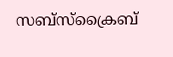സബ്സ്ക്രൈബ്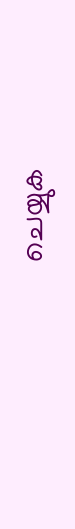ചെയ്യുക